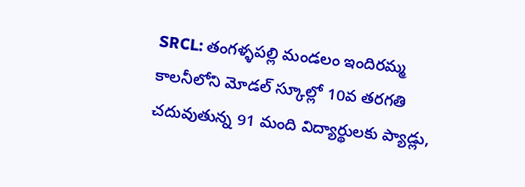SRCL: తంగళ్ళపల్లి మండలం ఇందిరమ్మ కాలనీలోని మోడల్ స్కూల్లో 10వ తరగతి చదువుతున్న 91 మంది విద్యార్థులకు ప్యాడ్లు,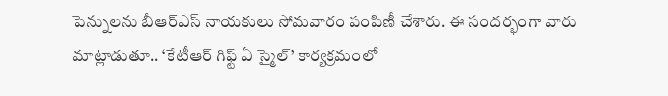పెన్నులను బీఆర్ఎస్ నాయకులు సోమవారం పంపిణీ చేశారు. ఈ సందర్భంగా వారు మాట్లాడుతూ.. ‘కేటీఆర్ గిఫ్ట్ ఏ స్మైల్’ కార్యక్రమంలో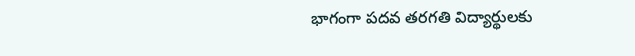భాగంగా పదవ తరగతి విద్యార్థులకు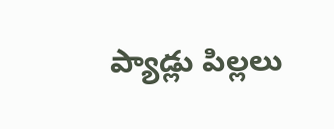ప్యాడ్లు పిల్లలు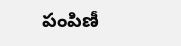పంపిణీ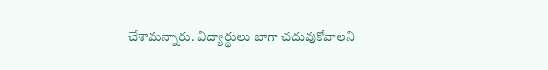చేశామన్నారు. విద్యార్థులు బాగా చదువుకోవాలని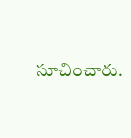సూచించారు.